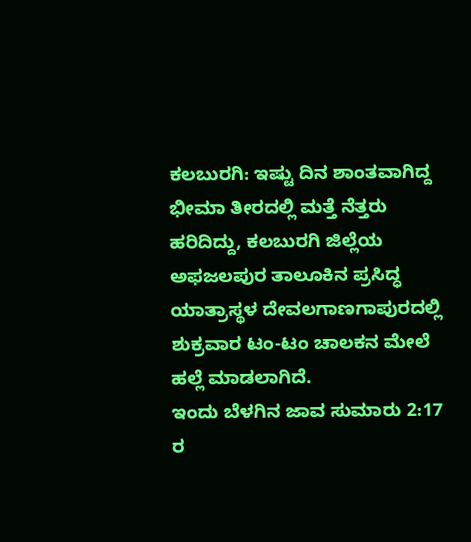ಕಲಬುರಗಿ: ಇಷ್ಟು ದಿನ ಶಾಂತವಾಗಿದ್ದ ಭೀಮಾ ತೀರದಲ್ಲಿ ಮತ್ತೆ ನೆತ್ತರು ಹರಿದಿದ್ದು, ಕಲಬುರಗಿ ಜಿಲ್ಲೆಯ ಅಫಜಲಪುರ ತಾಲೂಕಿನ ಪ್ರಸಿದ್ಧ ಯಾತ್ರಾಸ್ಥಳ ದೇವಲಗಾಣಗಾಪುರದಲ್ಲಿ ಶುಕ್ರವಾರ ಟಂ-ಟಂ ಚಾಲಕನ ಮೇಲೆ ಹಲ್ಲೆ ಮಾಡಲಾಗಿದೆ.
ಇಂದು ಬೆಳಗಿನ ಜಾವ ಸುಮಾರು 2:17 ರ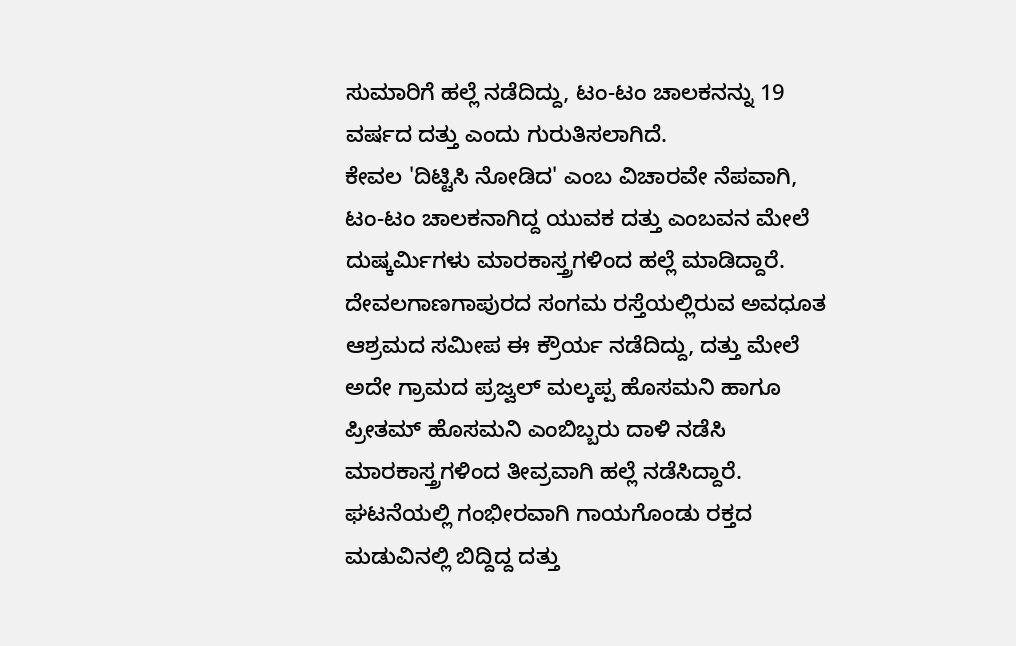ಸುಮಾರಿಗೆ ಹಲ್ಲೆ ನಡೆದಿದ್ದು, ಟಂ-ಟಂ ಚಾಲಕನನ್ನು 19 ವರ್ಷದ ದತ್ತು ಎಂದು ಗುರುತಿಸಲಾಗಿದೆ.
ಕೇವಲ 'ದಿಟ್ಟಿಸಿ ನೋಡಿದ' ಎಂಬ ವಿಚಾರವೇ ನೆಪವಾಗಿ, ಟಂ-ಟಂ ಚಾಲಕನಾಗಿದ್ದ ಯುವಕ ದತ್ತು ಎಂಬವನ ಮೇಲೆ ದುಷ್ಕರ್ಮಿಗಳು ಮಾರಕಾಸ್ತ್ರಗಳಿಂದ ಹಲ್ಲೆ ಮಾಡಿದ್ದಾರೆ.
ದೇವಲಗಾಣಗಾಪುರದ ಸಂಗಮ ರಸ್ತೆಯಲ್ಲಿರುವ ಅವಧೂತ ಆಶ್ರಮದ ಸಮೀಪ ಈ ಕ್ರೌರ್ಯ ನಡೆದಿದ್ದು, ದತ್ತು ಮೇಲೆ ಅದೇ ಗ್ರಾಮದ ಪ್ರಜ್ವಲ್ ಮಲ್ಕಪ್ಪ ಹೊಸಮನಿ ಹಾಗೂ ಪ್ರೀತಮ್ ಹೊಸಮನಿ ಎಂಬಿಬ್ಬರು ದಾಳಿ ನಡೆಸಿ ಮಾರಕಾಸ್ತ್ರಗಳಿಂದ ತೀವ್ರವಾಗಿ ಹಲ್ಲೆ ನಡೆಸಿದ್ದಾರೆ.
ಘಟನೆಯಲ್ಲಿ ಗಂಭೀರವಾಗಿ ಗಾಯಗೊಂಡು ರಕ್ತದ ಮಡುವಿನಲ್ಲಿ ಬಿದ್ದಿದ್ದ ದತ್ತು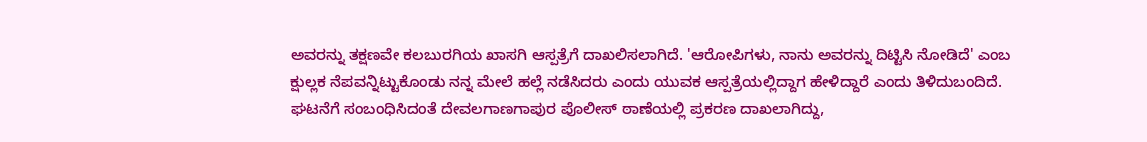ಅವರನ್ನು ತಕ್ಷಣವೇ ಕಲಬುರಗಿಯ ಖಾಸಗಿ ಆಸ್ಪತ್ರೆಗೆ ದಾಖಲಿಸಲಾಗಿದೆ. 'ಆರೋಪಿಗಳು, ನಾನು ಅವರನ್ನು ದಿಟ್ಟಿಸಿ ನೋಡಿದೆ' ಎಂಬ ಕ್ಷುಲ್ಲಕ ನೆಪವನ್ನಿಟ್ಟುಕೊಂಡು ನನ್ನ ಮೇಲೆ ಹಲ್ಲೆ ನಡೆಸಿದರು ಎಂದು ಯುವಕ ಆಸ್ಪತ್ರೆಯಲ್ಲಿದ್ದಾಗ ಹೇಳಿದ್ದಾರೆ ಎಂದು ತಿಳಿದುಬಂದಿದೆ.
ಘಟನೆಗೆ ಸಂಬಂಧಿಸಿದಂತೆ ದೇವಲಗಾಣಗಾಪುರ ಪೊಲೀಸ್ ಠಾಣೆಯಲ್ಲಿ ಪ್ರಕರಣ ದಾಖಲಾಗಿದ್ದು,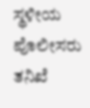ಸ್ಥಳೀಯ ಪೊಲೀಸರು ತನಿಖೆ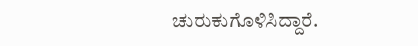ಚುರುಕುಗೊಳಿಸಿದ್ದಾರೆ.